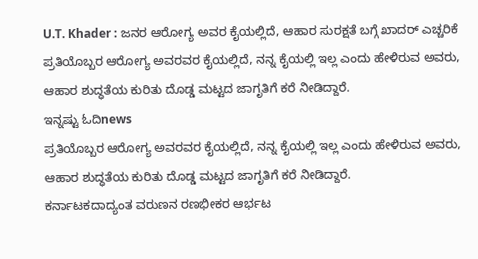U.T. Khader : ಜನರ ಆರೋಗ್ಯ ಅವರ ಕೈಯಲ್ಲಿದೆ, ಆಹಾರ ಸುರಕ್ಷತೆ ಬಗ್ಗೆ ಖಾದರ್ ಎಚ್ಚರಿಕೆ
ಪ್ರತಿಯೊಬ್ಬರ ಆರೋಗ್ಯ ಅವರವರ ಕೈಯಲ್ಲಿದೆ, ನನ್ನ ಕೈಯಲ್ಲಿ ಇಲ್ಲ ಎಂದು ಹೇಳಿರುವ ಅವರು, ಆಹಾರ ಶುದ್ಧತೆಯ ಕುರಿತು ದೊಡ್ಡ ಮಟ್ಟದ ಜಾಗೃತಿಗೆ ಕರೆ ನೀಡಿದ್ದಾರೆ.
ಇನ್ನಷ್ಟು ಓದಿnews
ಪ್ರತಿಯೊಬ್ಬರ ಆರೋಗ್ಯ ಅವರವರ ಕೈಯಲ್ಲಿದೆ, ನನ್ನ ಕೈಯಲ್ಲಿ ಇಲ್ಲ ಎಂದು ಹೇಳಿರುವ ಅವರು, ಆಹಾರ ಶುದ್ಧತೆಯ ಕುರಿತು ದೊಡ್ಡ ಮಟ್ಟದ ಜಾಗೃತಿಗೆ ಕರೆ ನೀಡಿದ್ದಾರೆ.
ಕರ್ನಾಟಕದಾದ್ಯಂತ ವರುಣನ ರಣಭೀಕರ ಆರ್ಭಟ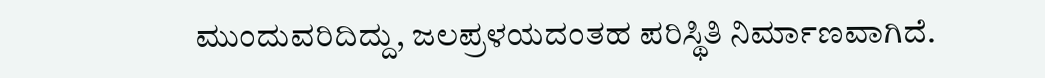ಮುಂದುವರಿದಿದ್ದು, ಜಲಪ್ರಳಯದಂತಹ ಪರಿಸ್ಥಿತಿ ನಿರ್ಮಾಣವಾಗಿದೆ.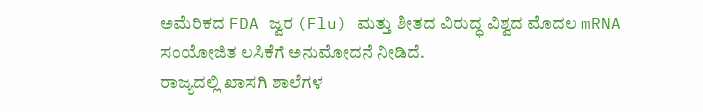ಅಮೆರಿಕದ FDA ಜ್ವರ (Flu) ಮತ್ತು ಶೀತದ ವಿರುದ್ಧ ವಿಶ್ವದ ಮೊದಲ mRNA ಸಂಯೋಜಿತ ಲಸಿಕೆಗೆ ಅನುಮೋದನೆ ನೀಡಿದೆ.
ರಾಜ್ಯದಲ್ಲಿ ಖಾಸಗಿ ಶಾಲೆಗಳ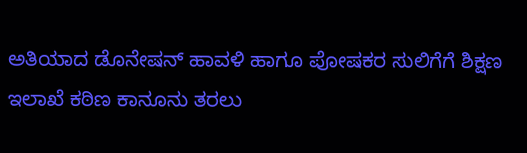ಅತಿಯಾದ ಡೊನೇಷನ್ ಹಾವಳಿ ಹಾಗೂ ಪೋಷಕರ ಸುಲಿಗೆಗೆ ಶಿಕ್ಷಣ ಇಲಾಖೆ ಕಠಿಣ ಕಾನೂನು ತರಲು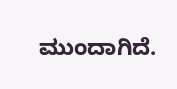ಮುಂದಾಗಿದೆ.